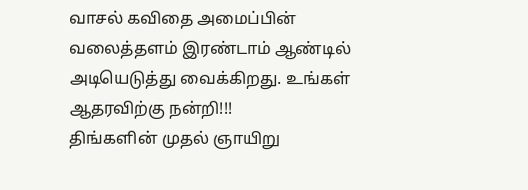வாசல் கவிதை அமைப்பின் வலைத்தளம் இரண்டாம் ஆண்டில் அடியெடுத்து வைக்கிறது. உங்கள் ஆதரவிற்கு நன்றி!!!
திங்களின் முதல் ஞாயிறு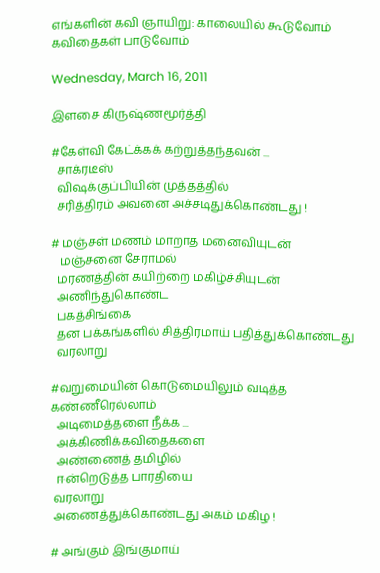எங்களின் கவி ஞாயிறு: காலையில் கூடுவோம் கவிதைகள் பாடுவோம்

Wednesday, March 16, 2011

இளசை கிருஷ்ணமூர்த்தி

#கேள்வி கேட்க்கக் கற்றுத்தந்தவன் ...
  சாக்ரடீஸ்
  விஷக்குப்பியின் முத்தத்தில்
  சரித்திரம் அவனை அச்சடிதுக்கொண்டது !

# மஞ்சள் மணம் மாறாத மனைவியுடன்
   மஞ்சனை சேராமல்
  மரணத்தின் கயிற்றை மகிழ்ச்சியுடன்
  அணிந்துகொண்ட
  பகத்சிங்கை
  தன பக்கங்களில் சித்திரமாய் பதித்துக்கொண்டது
  வரலாறு

#வறுமையின் கொடுமையிலும் வடித்த கண்ணீரெல்லாம்
  அடிமைத்தளை நீக்க ...
  அக்கிணிக்கவிதைகளை
  அண்ணைத் தமிழில்
  ஈன்றெடுத்த பாரதியை
 வரலாறு
 அணைத்துக்கொண்டது அகம் மகிழ !

# அங்கும் இங்குமாய்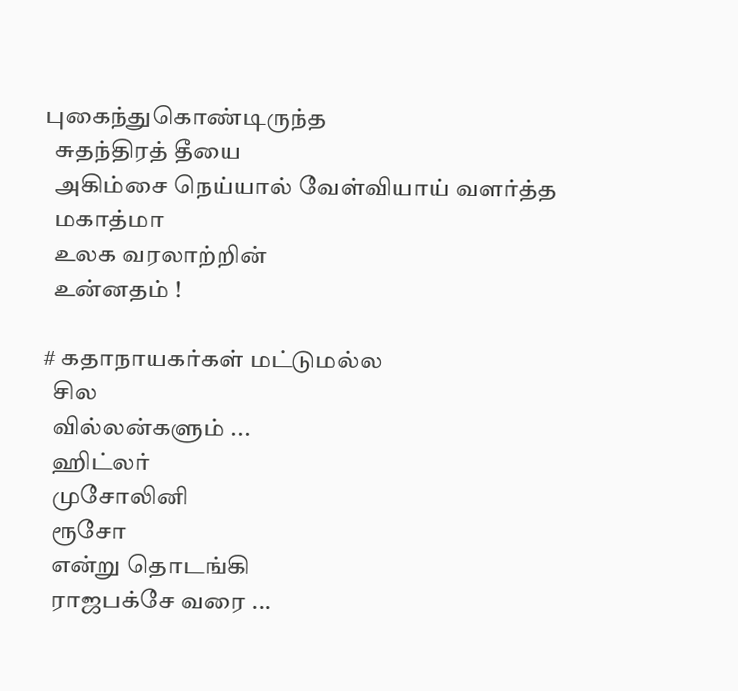புகைந்துகொண்டிருந்த
  சுதந்திரத் தீயை
  அகிம்சை நெய்யால் வேள்வியாய் வளர்த்த
  மகாத்மா
  உலக வரலாற்றின்
  உன்னதம் !

# கதாநாயகர்கள் மட்டுமல்ல
  சில
  வில்லன்களும் ...
  ஹிட்லர்
  முசோலினி
  ரூசோ
  என்று தொடங்கி
  ராஜபக்சே வரை ...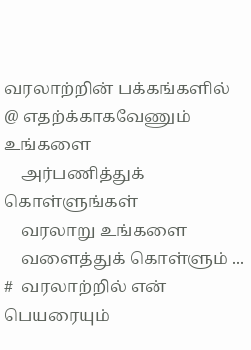வரலாற்றின் பக்கங்களில்
@ எதற்க்காகவேணும் உங்களை
    அர்பணித்துக் கொள்ளுங்கள்
    வரலாறு உங்களை
    வளைத்துக் கொள்ளும் ...
#  வரலாற்றில் என் பெயரையும்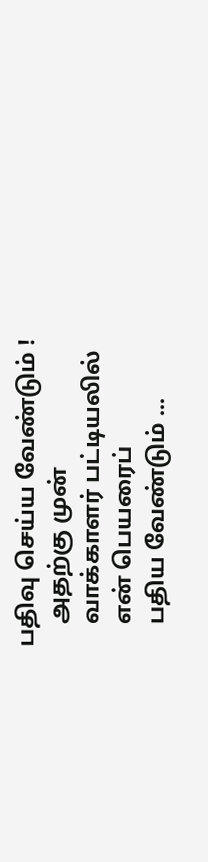பதிவு செய்ய வேண்டும் !
    அதற்கு முன்
    வாக்காளர் பட்டியலில்
    என் பெயரைப்
    பதிய வேண்டும் ...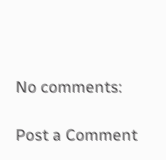No comments:

Post a Comment